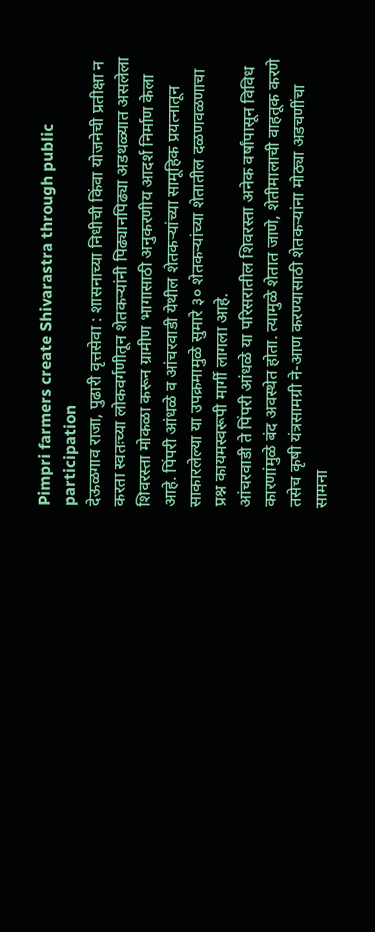Pimpri farmers create Shivarastra through public participation
देऊळगाव राजा, पुढारी वृत्तसेवा : शासनाच्या निधीची किंवा योजनेची प्रतीक्षा न करता स्वतःच्या लोकवर्गणीतून शेतकऱ्यांनी पिढ्यानपिढ्या अडथळ्यात असलेला शिवरस्ता मोकळा करून ग्रामीण भागासाठी अनुकरणीय आदर्श निर्माण केला आहे. पिंपरी आंधळे व आंचरवाडी येथील शेतकऱ्यांच्या सामूहिक प्रयत्नातून साकारलेल्या या उपक्रमामुळे सुमारे ३० शेतकऱ्यांच्या शेतातील दळणवळणाचा प्रश्न कायमस्वरूपी मार्गी लागला आहे.
आंचरवाडी ते पिंपरी आंधळे या परिसरातील शिवरस्ता अनेक वर्षांपासून विविध कारणांमुळे बंद अवस्थेत होता. त्यामुळे शेतात जाणे, शेतीमालाची वाहतूक करणे तसेच कृषी यंत्रसामग्री ने-आण करण्यासाठी शेतकऱ्यांना मोठ्या अडचणींचा सामना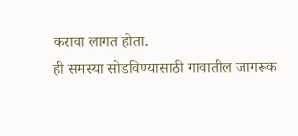करावा लागत होता.
ही समस्या सोडविण्यासाठी गावातील जागरूक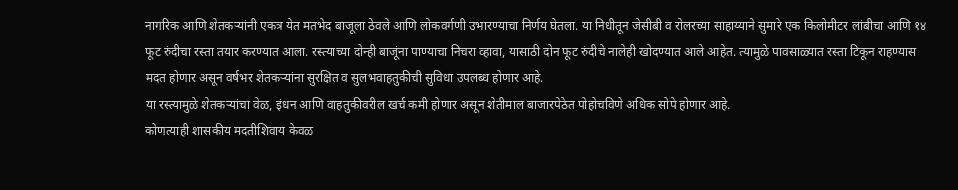नागरिक आणि शेतकऱ्यांनी एकत्र येत मतभेद बाजूला ठेवले आणि लोकवर्गणी उभारण्याचा निर्णय घेतला. या निधीतून जेसीबी व रोलरच्या साहाय्याने सुमारे एक किलोमीटर लांबीचा आणि १४ फूट रुंदीचा रस्ता तयार करण्यात आला. रस्त्याच्या दोन्ही बाजूंना पाण्याचा निचरा व्हावा, यासाठी दोन फूट रुंदीचे नालेही खोदण्यात आले आहेत. त्यामुळे पावसाळ्यात रस्ता टिकून राहण्यास मदत होणार असून वर्षभर शेतकऱ्यांना सुरक्षित व सुलभवाहतुकीची सुविधा उपलब्ध होणार आहे.
या रस्त्यामुळे शेतकऱ्यांचा वेळ, इंधन आणि वाहतुकीवरील खर्च कमी होणार असून शेतीमाल बाजारपेठेत पोहोचविणे अधिक सोपे होणार आहे.
कोणत्याही शासकीय मदतीशिवाय केवळ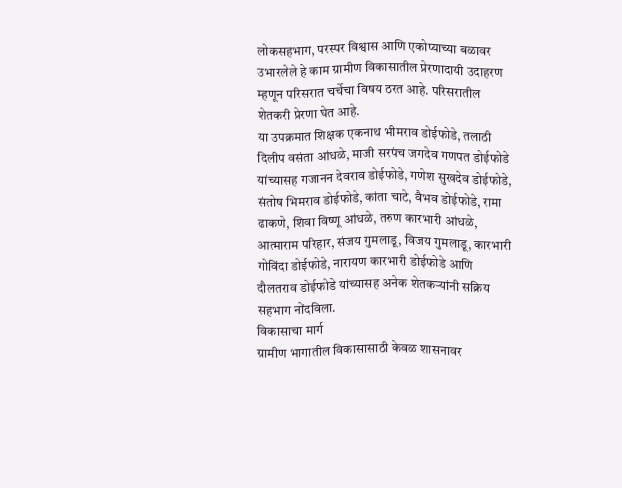लोकसहभाग, परस्पर विश्वास आणि एकोप्याच्या बळावर उभारलेले हे काम ग्रामीण विकासातील प्रेरणादायी उदाहरण म्हणून परिसरात चर्चेचा विषय ठरत आहे. परिसरातील शेतकरी प्रेरणा घेत आहे.
या उपक्रमात शिक्षक एकनाथ भीमराव डोईफोडे, तलाठी दिलीप वसंता आंधळे, माजी सरपंच जगदेव गणपत डोईफोडे यांच्यासह गजानन देवराव डोईफोडे, गणेश सुखदेव डोईफोडे, संतोष भिमराव डोईफोडे, कांता चाटे, वैभव डोईफोडे, रामा ढाकणे, शिवा विष्णू आंधळे, तरुण कारभारी आंधळे, आत्माराम परिहार, संजय गुमलाडू, विजय गुमलाडू, कारभारी गोविंदा डोईफोडे, नारायण कारभारी डोईफोडे आणि दौलतराव डोईफोडे यांच्यासह अनेक शेतकऱ्यांनी सक्रिय सहभाग नोंदविला.
विकासाचा मार्ग
ग्रामीण भागातील विकासासाठी केवळ शासनावर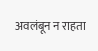अवलंबून न राहता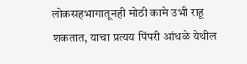लोकसहभागातूनही मोठी कामे उभी राहू शकतात, याचा प्रत्यय पिंपरी आंधळे येथील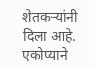शेतकऱ्यांनी दिला आहे. एकोप्याने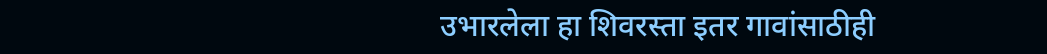उभारलेला हा शिवरस्ता इतर गावांसाठीही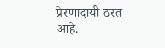प्रेरणादायी ठरत आहे.